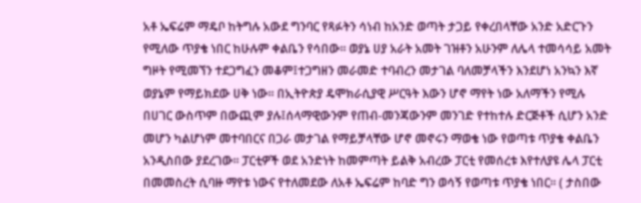አቶ ኤፍሬም ማዴቦ ከትግሉ አውደ ግንባር የጻፉትን ሳነብ ከአንድ ወጣት ታጋይ የቀረበላቸው አንድ አድርጉን የሚለው ጥያቄ ነበር ከሁሉም ቀልቤን የሳበው፡፡ ወያኔ ሀያ አራት አመት ገዝቶን አሁንም ለሌላ ተመሳሳይ አመት ግዞት የሚመኘን ተደጋግፈን መቆም፤ተጋግዘን መራመድ ተባብረን መታገል ባለመቻላችን እንደሆነ አንኳን እኛ ወያኔም የማይክደው ሀቅ ነው፡፡ በኢትዮጵያ ዴሞክራሲያዊ ሥርዓት እውን ሆኖ ማየት ነው አለማችን የሚሉ በሀገር ውስጥም በውጪም ያሉ፤ሰላማዊውንም የጠብ-መንጃውንም መንገድ የተከተሉ ድርጅቶች ሲሆን አንድ መሆን ካልሆነም መተባበርና በጋራ መታገል የማይቻላቸው ሆኖ መኖሩን ማወቄ ነው የወጣቱ ጥያቄ ቀልቤን አንዲስበው ያደረገው፡፡ ፓርቲዎች ወደ አንድነት ከመምጣት ይልቅ አብረው ፓርቲ የመሰረቱ እየተለያዩ ሌላ ፓርቲ በመመስረት ሲባዙ ማየቱ ነውና የተለመደው ለአቶ ኤፍሬም ከባድ ግን ወሳኝ የወጣቱ ጥያቄ ነበር፡፡ ( ታስበው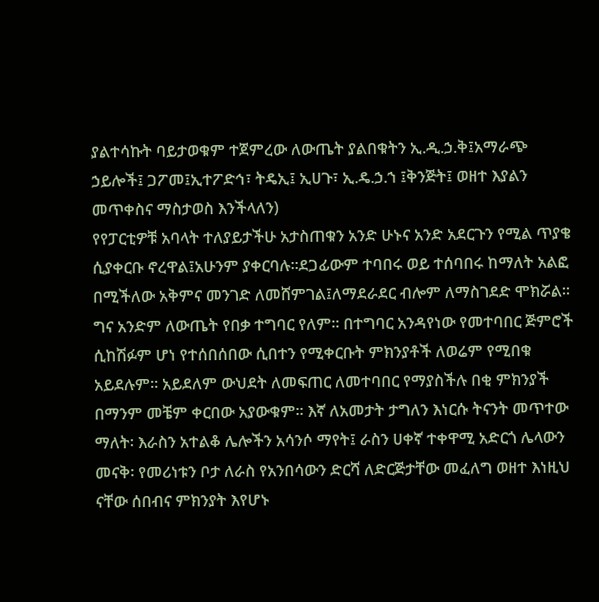ያልተሳኩት ባይታወቁም ተጀምረው ለውጤት ያልበቁትን ኢ.ዲ.ኃ.ቅ፤አማራጭ ኃይሎች፤ ጋፖመ፤ኢተፖድኅ፣ ትዴኢ፤ ኢሀጉ፣ ኢ.ዴ.ኃ.ኀ ፤ቅንጅት፤ ወዘተ እያልን መጥቀስና ማስታወስ እንችላለን)
የየፓርቲዎቹ አባላት ተለያይታችሁ አታስጠቁን አንድ ሁኑና አንድ አደርጉን የሚል ጥያቄ ሲያቀርቡ ኖረዋል፤አሁንም ያቀርባሉ፡፡ደጋፊውም ተባበሩ ወይ ተሰባበሩ ከማለት አልፎ በሚችለው አቅምና መንገድ ለመሸምገል፤ለማደራደር ብሎም ለማስገደድ ሞክሯል፡፡ግና አንድም ለውጤት የበቃ ተግባር የለም፡፡ በተግባር አንዳየነው የመተባበር ጅምሮች ሲከሽፉም ሆነ የተሰበሰበው ሲበተን የሚቀርቡት ምክንያቶች ለወሬም የሚበቁ አይደሉም፡፡ አይደለም ውህደት ለመፍጠር ለመተባበር የማያስችሉ በቂ ምክንያች በማንም መቼም ቀርበው አያውቁም፡፡ እኛ ለአመታት ታግለን እነርሱ ትናንት መጥተው ማለት፡ እራስን አተልቆ ሌሎችን አሳንሶ ማየት፤ ራስን ሀቀኛ ተቀዋሚ አድርጎ ሌላውን መናቅ፡ የመሪነቱን ቦታ ለራስ የአንበሳውን ድርሻ ለድርጅታቸው መፈለግ ወዘተ እነዚህ ናቸው ሰበብና ምክንያት እየሆኑ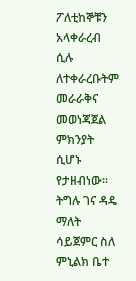ፖለቲከኞቹን አላቀራረብ ሲሉ ለተቀራረቡትም መራራቅና መወነጃጀል ምክንያት ሲሆኑ የታዘብነው፡፡
ትግሉ ገና ዳዴ ማለት ሳይጀምር ስለ ምኒልክ ቤተ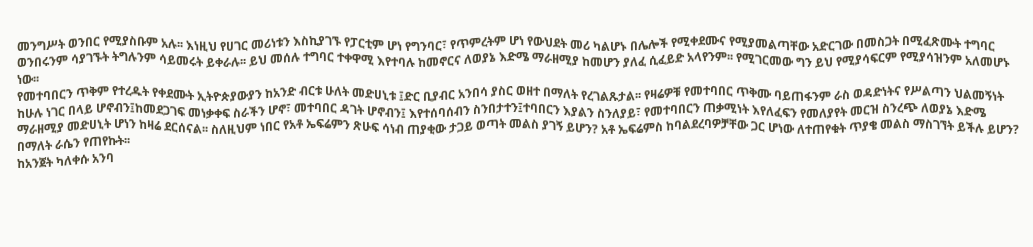መንግሥት ወንበር የሚያስቡም አሉ፡፡ እነዚህ የሀገር መሪነቱን እስኪያገኙ የፓርቲም ሆነ የግንባር፣ የጥምረትም ሆነ የውህደት መሪ ካልሆኑ በሌሎች የሚቀደሙና የሚያመልጣቸው አድርገው በመስጋት በሚፈጽሙት ተግባር ወንበሩንም ሳያገኙት ትግሉንም ሳይመሩት ይቀራሉ፡፡ ይህ መሰሉ ተግባር ተቀዋሚ እየተባሉ ከመኖርና ለወያኔ እድሜ ማራዘሚያ ከመሆን ያለፈ ሲፈይድ አላየንም፡፡ የሚገርመው ግን ይህ የሚያሳፍርም የሚያሳዝንም አለመሆኑ ነው፡፡
የመተባበርን ጥቅም የተረዱት የቀደሙት ኢትዮጵያውያን ከአንድ ብርቱ ሁለት መድሀኒቱ ፤ድር ቢያብር አንበሳ ያስር ወዘተ በማለት የረገልጹታል፡፡ የዛሬዎቹ የመተባበር ጥቅሙ ባይጠፋንም ራስ ወዳድነትና የሥልጣን ህልመኝነት ከሁሉ ነገር በላይ ሆኖብን፤ከመደጋገፍ መነቃቀፍ ስራችን ሆኖ፣ መተባበር ዳገት ሆኖብን፤ እየተሰባሰብን ስንበታተን፤ተባበርን እያልን ስንለያይ፣ የመተባበርን ጠቃሚነት እየለፈፍን የመለያየት መርዝ ስንረጭ ለወያኔ እድሜ ማራዘሚያ መድሀኒት ሆነን ከዛሬ ደርሰናል፡፡ ስለዚህም ነበር የአቶ ኤፍሬምን ጽሁፍ ሳነብ ጠያቂው ታጋይ ወጣት መልስ ያገኝ ይሆን? አቶ ኤፍሬምስ ከባልደረባዎቻቸው ጋር ሆነው ለተጠየቁት ጥያቄ መልስ ማስገኘት ይችሉ ይሆን? በማለት ራሴን የጠየኩት፡፡
ከአንጀት ካለቀሱ አንባ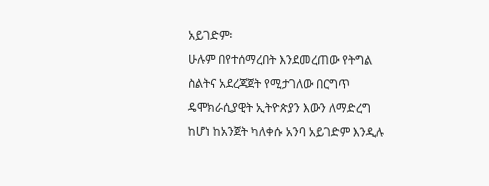አይገድም፡
ሁሉም በየተሰማረበት እንደመረጠው የትግል ስልትና አደረጃጀት የሚታገለው በርግጥ ዴሞክራሲያዊት ኢትዮጵያን እውን ለማድረግ ከሆነ ከአንጀት ካለቀሱ አንባ አይገድም እንዲሉ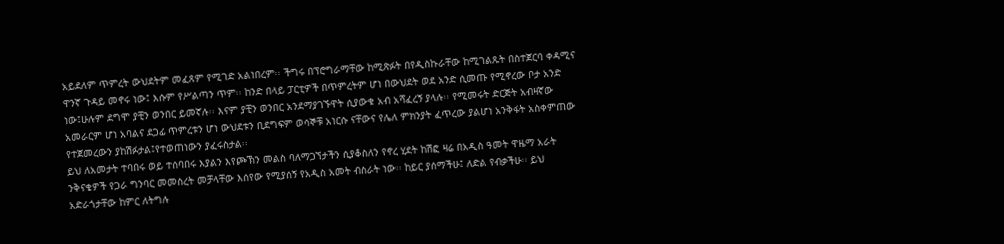አይደለም ጥምረት ውህደትም መፈጸም የሚገድ አልነበረም፡፡ ችግሩ በፕሮግራማቸው ከሚጽፉት በየዲስኩራቸው ከሚገልጹት በስተጀርባ ቀዳሚና ዋንኛ ጉዳይ መኖሩ ነው፤ እሱም የሥልጣን ጥም፡፡ ከንድ በላይ ፓርቲዎች በጥምረትም ሆነ በውህደት ወደ አንድ ሲመጡ የሚኖረው ቦታ አንድ ነው፤ሁሉም ደግሞ ያቺን ወንበር ይመኛሉ፡፡ እናም ያቺን ወንበር አንደማያገኙዋት ሲያውቁ አብ አሻፈረኝ ያላሉ፡፡ የሚመሩት ድርጅት አብዛኛው አመራርም ሆነ አባልና ደጋፊ ጥምረቱን ሆነ ውህደቱን ቢደግፍም ወሳኞቹ አነርሱ ናቸውና የሌለ ምክንያት ፈጥረው ያልሆነ አንቅፋት አስቀምጠው የተጀመረውን ያከሽፉታል፤የተወጠነውን ያፈሩስታል፡፡
ይህ ለአመታት ተባበሩ ወይ ተሰባበሩ እያልን እየጮኽን መልስ ባለማጋኘታችን ሲያቆስለን የኖረ ሂደት ከሽፎ ዛሬ በአዲስ ዓመት ዋዜማ አራት ንቅናቄዎች የጋራ ግንባር መመስረት መቻላቸው እሰየው የሚያሰኝ የአዲስ አመት ብስራት ነው፡፡ ከይር ያሰማችሁ፤ ለድል የብቃችሁ፡፡ ይህ አድራጎታቸው ከምር ለትግሉ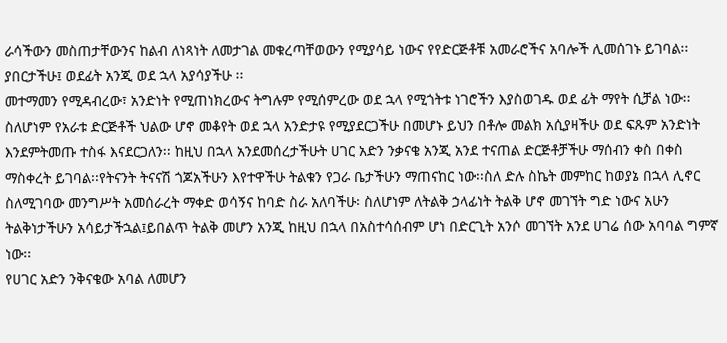ራሳችውን መስጠታቸውንና ከልብ ለነጻነት ለመታገል መቁረጣቸወውን የሚያሳይ ነውና የየድርጅቶቹ አመራሮችና አባሎች ሊመሰገኑ ይገባል፡፡ያበርታችሁ፤ ወደፊት አንጂ ወደ ኋላ አያሳያችሁ ፡፡
መተማመን የሚዳብረው፣ አንድነት የሚጠነክረውና ትግሉም የሚሰምረው ወደ ኋላ የሚጎትቱ ነገሮችን እያስወገዱ ወደ ፊት ማየት ሲቻል ነው፡፡ ስለሆነም የአራቱ ድርጅቶች ህልው ሆኖ መቆየት ወደ ኋላ አንድታዩ የሚያደርጋችሁ በመሆኑ ይህን በቶሎ መልክ አሲያዛችሁ ወደ ፍጹም አንድነት እንደምትመጡ ተስፋ እናደርጋለን፡፡ ከዚህ በኋላ አንደመሰረታችሁት ሀገር አድን ንቃናቄ አንጂ አንደ ተናጠል ድርጅቶቻችሁ ማሰብን ቀስ በቀስ ማስቀረት ይገባል፡፡የትናንት ትናናሽ ጎጆአችሁን እየተዋችሁ ትልቁን የጋራ ቤታችሁን ማጠናከር ነው፡፡ስለ ድሉ ስኬት መምከር ከወያኔ በኋላ ሊኖር ስለሚገባው መንግሥት አመሰራረት ማቀድ ወሳኝና ከባድ ስራ አለባችሁ፡ ስለሆነም ለትልቅ ኃላፊነት ትልቅ ሆኖ መገኘት ግድ ነውና አሁን ትልቅነታችሁን አሳይታችኋል፤ይበልጥ ትልቅ መሆን አንጂ ከዚህ በኋላ በአስተሳሰብም ሆነ በድርጊት አንሶ መገኘት አንደ ሀገሬ ሰው አባባል ግምኛ ነው፡፡
የሀገር አድን ንቅናቄው አባል ለመሆን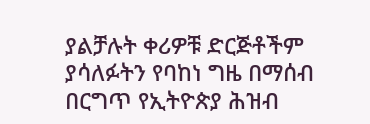ያልቻሉት ቀሪዎቹ ድርጅቶችም ያሳለፉትን የባከነ ግዜ በማሰብ በርግጥ የኢትዮጵያ ሕዝብ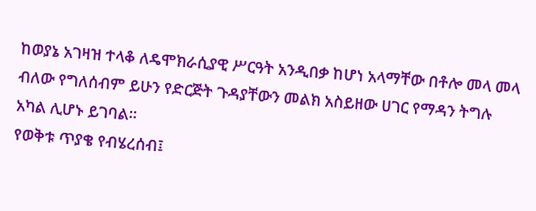ከወያኔ አገዛዝ ተላቆ ለዴሞክራሲያዊ ሥርዓት አንዲበቃ ከሆነ አላማቸው በቶሎ መላ መላ ብለው የግለሰብም ይሁን የድርጅት ጉዳያቸውን መልክ አስይዘው ሀገር የማዳን ትግሉ አካል ሊሆኑ ይገባል፡፡
የወቅቱ ጥያቄ የብሄረሰብ፤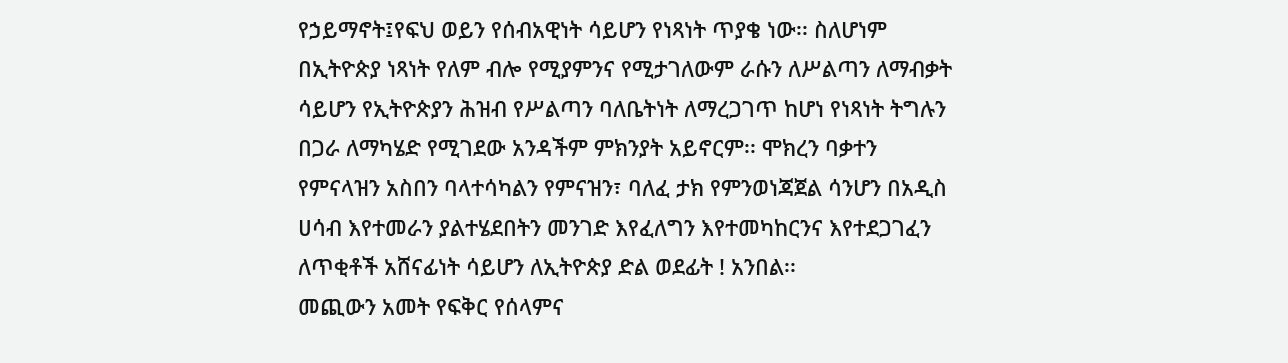የኃይማኖት፤የፍህ ወይን የሰብአዊነት ሳይሆን የነጻነት ጥያቄ ነው፡፡ ስለሆነም በኢትዮጵያ ነጻነት የለም ብሎ የሚያምንና የሚታገለውም ራሱን ለሥልጣን ለማብቃት ሳይሆን የኢትዮጵያን ሕዝብ የሥልጣን ባለቤትነት ለማረጋገጥ ከሆነ የነጻነት ትግሉን በጋራ ለማካሄድ የሚገደው አንዳችም ምክንያት አይኖርም፡፡ ሞክረን ባቃተን የምናላዝን አስበን ባላተሳካልን የምናዝን፣ ባለፈ ታክ የምንወነጃጀል ሳንሆን በአዲስ ሀሳብ እየተመራን ያልተሄደበትን መንገድ እየፈለግን እየተመካከርንና እየተደጋገፈን ለጥቂቶች አሸናፊነት ሳይሆን ለኢትዮጵያ ድል ወደፊት ! አንበል፡፡
መጪውን አመት የፍቅር የሰላምና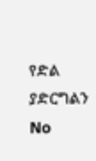የድል ያድርግልን
No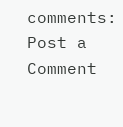comments:
Post a Comment